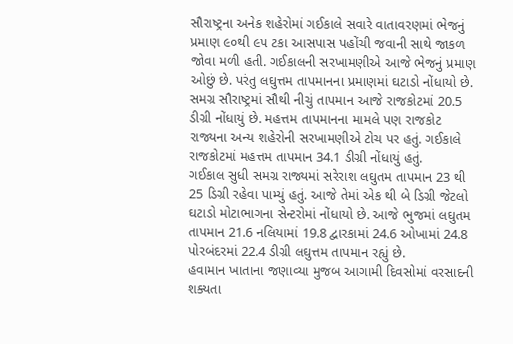સૌરાષ્ટ્રના અનેક શહેરોમાં ગઈકાલે સવારે વાતાવરણમાં ભેજનું પ્રમાણ ૯૦થી ૯૫ ટકા આસપાસ પહોંચી જવાની સાથે જાકળ જોવા મળી હતી. ગઈકાલની સરખામણીએ આજે ભેજનું પ્રમાણ ઓછું છે. પરંતુ લઘુત્તમ તાપમાનના પ્રમાણમાં ઘટાડો નોંધાયો છે. સમગ્ર સૌરાષ્ટ્રમાં સૌથી નીચું તાપમાન આજે રાજકોટમાં 20.5 ડીગ્રી નોંધાયું છે. મહત્તમ તાપમાનના મામલે પણ રાજકોટ રાજ્યના અન્ય શહેરોની સરખામણીએ ટોચ પર હતું. ગઈકાલે રાજકોટમાં મહત્તમ તાપમાન 34.1 ડીગ્રી નોંધાયું હતું.
ગઈકાલ સુધી સમગ્ર રાજ્યમાં સરેરાશ લઘુતમ તાપમાન 23 થી 25 ડિગ્રી રહેવા પામ્યું હતું. આજે તેમાં એક થી બે ડિગ્રી જેટલો ઘટાડો મોટાભાગના સેન્ટરોમાં નોંધાયો છે. આજે ભુજમાં લઘુતમ તાપમાન 21.6 નલિયામાં 19.8 દ્વારકામાં 24.6 ઓખામાં 24.8 પોરબંદરમાં 22.4 ડીગ્રી લઘુત્તમ તાપમાન રહ્યું છે.
હવામાન ખાતાના જણાવ્યા મુજબ આગામી દિવસોમાં વરસાદની શક્યતા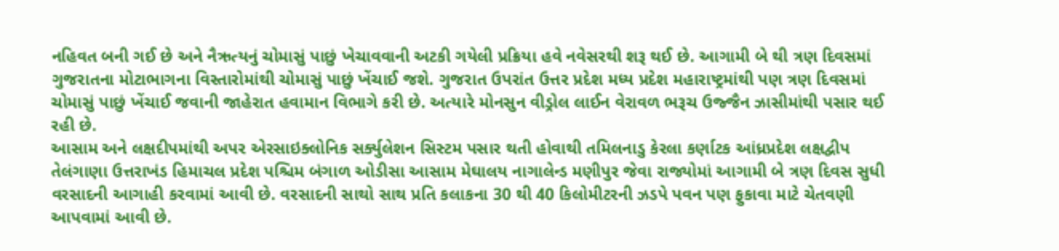નહિવત બની ગઈ છે અને નૈઋત્યનું ચોમાસું પાછું ખેચાવવાની અટકી ગયેલી પ્રક્રિયા હવે નવેસરથી શરૂ થઈ છે. આગામી બે થી ત્રણ દિવસમાં ગુજરાતના મોટાભાગના વિસ્તારોમાંથી ચોમાસું પાછું ખેંચાઈ જશે. ગુજરાત ઉપરાંત ઉત્તર પ્રદેશ મધ્ય પ્રદેશ મહારાષ્ટ્રમાંથી પણ ત્રણ દિવસમાં ચોમાસું પાછું ખેંચાઈ જવાની જાહેરાત હવામાન વિભાગે કરી છે. અત્યારે મોનસુન વીડ્રોલ લાઈન વેરાવળ ભરૂચ ઉજ્જૈન ઝાસીમાંથી પસાર થઈ રહી છે.
આસામ અને લક્ષદીપમાંથી અપર એરસાઇક્લોનિક સર્ક્યુલેશન સિસ્ટમ પસાર થતી હોવાથી તમિલનાડુ કેરલા કર્ણાટક આંધ્રપ્રદેશ લક્ષદ્વીપ તેલંગાણા ઉત્તરાખંડ હિમાચલ પ્રદેશ પશ્ચિમ બંગાળ ઓડીસા આસામ મેઘાલય નાગાલેન્ડ મણીપુર જેવા રાજ્યોમાં આગામી બે ત્રણ દિવસ સુધી વરસાદની આગાહી કરવામાં આવી છે. વરસાદની સાથો સાથ પ્રતિ કલાકના 30 થી 40 કિલોમીટરની ઝડપે પવન પણ ફુકાવા માટે ચેતવણી આપવામાં આવી છે.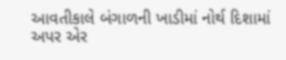આવતીકાલે બંગાળની ખાડીમાં નોર્થ દિશામાં અપર એર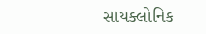સાયક્લોનિક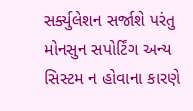સર્ક્યુલેશન સર્જાશે પરંતુ મોનસુન સપોર્ટિંગ અન્ય સિસ્ટમ ન હોવાના કારણે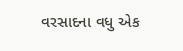વરસાદના વધુ એક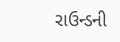રાઉન્ડની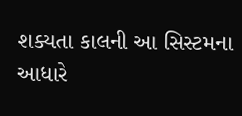શક્યતા કાલની આ સિસ્ટમના આધારે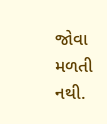જોવા મળતી નથી.